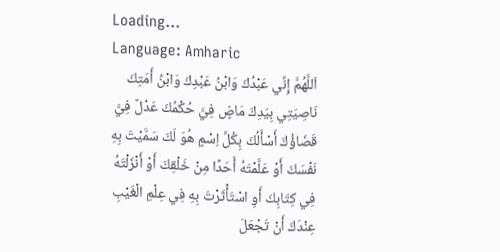Loading...
Language: Amharic
اَللَّهُمَّ إِنِّي عَبْدُكَ وَابْنُ عَبْدِكَ وَابْنُ أَمَتِكَ نَاصِيَتِي بِيَدِكَ مَاضٍ فِيَّ حُكْمُكَ عَدْلٌ فِيَّ قَضَاؤُكَ أَسْأَلُكَ بِكُلِّ اِسْمٍ هُوَ لَكَ سَمَّيْتَ بِهِ نَفْسَكَ أَوْ عَلَّمْتَهُ أَحَدًا مِنْ خَلْقِكَ أَوْ أَنْزَلْتَهُ فِي كِتَابِكَ أَوِ اسْتَأْثَرْتَ بِهِ فِي عِلْمِ الْغَيْبِ عِنْدَكَ أَنْ تَجْعَلَ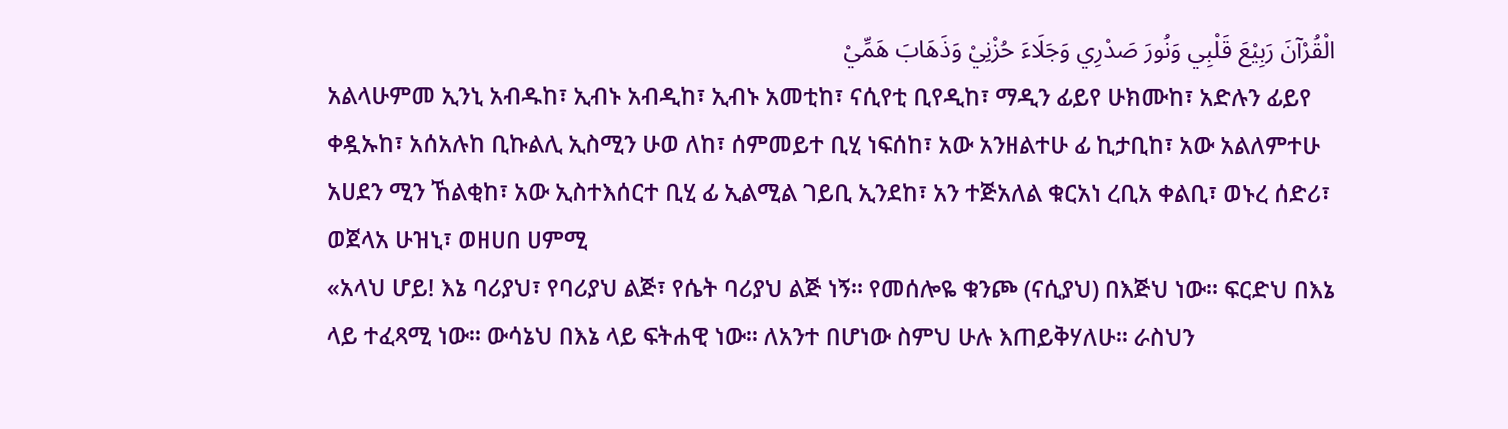الْقُرْآنَ رَبِيْعَ قَلْبِي وَنُورَ صَدْرِي وَجَلَاءَ حُزْنِيْ وَذَهَابَ هَمِّيْ
አልላሁምመ ኢንኒ አብዱከ፣ ኢብኑ አብዲከ፣ ኢብኑ አመቲከ፣ ናሲየቲ ቢየዲከ፣ ማዲን ፊይየ ሁክሙከ፣ አድሉን ፊይየ ቀዷኡከ፣ አሰአሉከ ቢኩልሊ ኢስሚን ሁወ ለከ፣ ሰምመይተ ቢሂ ነፍሰከ፣ አው አንዘልተሁ ፊ ኪታቢከ፣ አው አልለምተሁ አሀደን ሚን ኸልቂከ፣ አው ኢስተእሰርተ ቢሂ ፊ ኢልሚል ገይቢ ኢንደከ፣ አን ተጅአለል ቁርአነ ረቢአ ቀልቢ፣ ወኑረ ሰድሪ፣ ወጀላአ ሁዝኒ፣ ወዘሀበ ሀምሚ
«አላህ ሆይ! እኔ ባሪያህ፣ የባሪያህ ልጅ፣ የሴት ባሪያህ ልጅ ነኝ። የመሰሎዬ ቁንጮ (ናሲያህ) በእጅህ ነው። ፍርድህ በእኔ ላይ ተፈጻሚ ነው። ውሳኔህ በእኔ ላይ ፍትሐዊ ነው። ለአንተ በሆነው ስምህ ሁሉ እጠይቅሃለሁ። ራስህን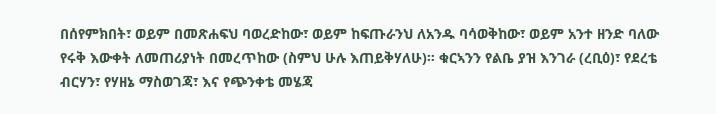በሰየምክበት፣ ወይም በመጽሐፍህ ባወረድከው፣ ወይም ከፍጡራንህ ለአንዱ ባሳወቅከው፣ ወይም አንተ ዘንድ ባለው የሩቅ እውቀት ለመጠሪያነት በመረጥከው (ስምህ ሁሉ እጠይቅሃለሁ)። ቁርኣንን የልቤ ያዝ እንገራ (ረቢዕ)፣ የደረቴ ብርሃን፣ የሃዘኔ ማስወገጃ፣ እና የጭንቀቴ መሄጃ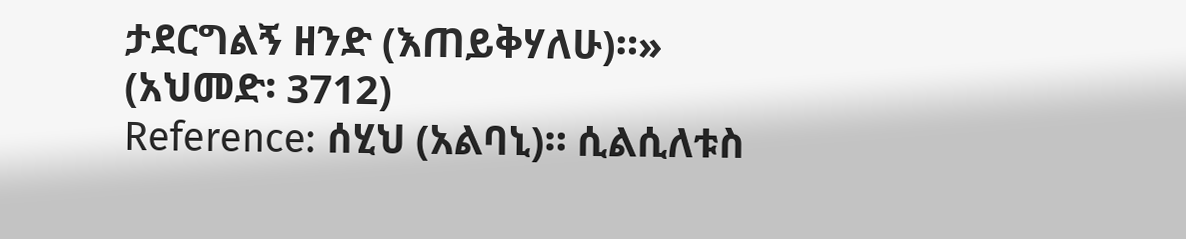ታደርግልኝ ዘንድ (እጠይቅሃለሁ)።» (አህመድ፡ 3712)
Reference: ሰሂህ (አልባኒ)። ሲልሲለቱስ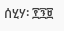ሰሂሃ፡ ፻፺፱